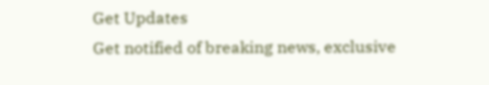Get Updates
Get notified of breaking news, exclusive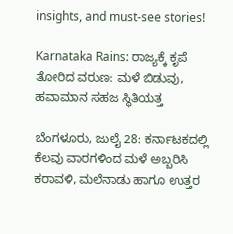insights, and must-see stories!

Karnataka Rains: ರಾಜ್ಯಕ್ಕೆ ಕೃಪೆ ತೋರಿದ ವರುಣ: ಮಳೆ ಬಿಡುವು, ಹವಾಮಾನ ಸಹಜ ಸ್ಥಿತಿಯತ್ತ

ಬೆಂಗಳೂರು, ಜುಲೈ 28: ಕರ್ನಾಟಕದಲ್ಲಿ ಕೆಲವು ವಾರಗಳಿಂದ ಮಳೆ ಅಬ್ಬರಿಸಿ ಕರಾವಳಿ, ಮಲೆನಾಡು ಹಾಗೂ ಉತ್ತರ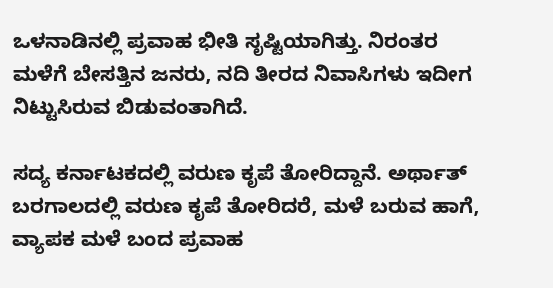ಒಳನಾಡಿನಲ್ಲಿ ಪ್ರವಾಹ ಭೀತಿ ಸೃಷ್ಟಿಯಾಗಿತ್ತು. ನಿರಂತರ ಮಳೆಗೆ ಬೇಸತ್ತಿನ ಜನರು, ನದಿ ತೀರದ ನಿವಾಸಿಗಳು ಇದೀಗ ನಿಟ್ಟುಸಿರುವ ಬಿಡುವಂತಾಗಿದೆ.

ಸದ್ಯ ಕರ್ನಾಟಕದಲ್ಲಿ ವರುಣ ಕೃಪೆ ತೋರಿದ್ದಾನೆ. ಅರ್ಥಾತ್ ಬರಗಾಲದಲ್ಲಿ ವರುಣ ಕೃಪೆ ತೋರಿದರೆ, ಮಳೆ ಬರುವ ಹಾಗೆ, ವ್ಯಾಪಕ ಮಳೆ ಬಂದ ಪ್ರವಾಹ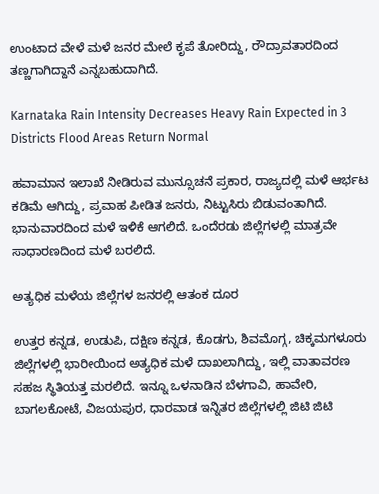ಉಂಟಾದ ವೇಳೆ ಮಳೆ ಜನರ ಮೇಲೆ ಕೃಪೆ ತೋರಿದ್ದು, ರೌದ್ರಾವತಾರದಿಂದ ತಣ್ಣಗಾಗಿದ್ದಾನೆ ಎನ್ನಬಹುದಾಗಿದೆ.

Karnataka Rain Intensity Decreases Heavy Rain Expected in 3 Districts Flood Areas Return Normal

ಹವಾಮಾನ ಇಲಾಖೆ ನೀಡಿರುವ ಮುನ್ಸೂಚನೆ ಪ್ರಕಾರ, ರಾಜ್ಯದಲ್ಲಿ ಮಳೆ ಆರ್ಭಟ ಕಡಿಮೆ ಆಗಿದ್ದು, ಪ್ರವಾಹ ಪೀಡಿತ ಜನರು, ನಿಟ್ಟುಸಿರು ಬಿಡುವಂತಾಗಿದೆ. ಭಾನುವಾರದಿಂದ ಮಳೆ ಇಳಿಕೆ ಆಗಲಿದೆ. ಒಂದೆರಡು ಜಿಲ್ಲೆಗಳಲ್ಲಿ ಮಾತ್ರವೇ ಸಾಧಾರಣದಿಂದ ಮಳೆ ಬರಲಿದೆ.

ಅತ್ಯಧಿಕ ಮಳೆಯ ಜಿಲ್ಲೆಗಳ ಜನರಲ್ಲಿ ಆತಂಕ ದೂರ

ಉತ್ತರ ಕನ್ನಡ, ಉಡುಪಿ, ದಕ್ಷಿಣ ಕನ್ನಡ, ಕೊಡಗು, ಶಿವಮೊಗ್ಗ, ಚಿಕ್ಕಮಗಳೂರು ಜಿಲ್ಲೆಗಳಲ್ಲಿ ಭಾರೀಯಿಂದ ಅತ್ಯಧಿಕ ಮಳೆ ದಾಖಲಾಗಿದ್ದು, ಇಲ್ಲಿ ವಾತಾವರಣ ಸಹಜ ಸ್ಥಿತಿಯತ್ತ ಮರಲಿದೆ. ಇನ್ನೂ ಒಳನಾಡಿನ ಬೆಳಗಾವಿ, ಹಾವೇರಿ, ಬಾಗಲಕೋಟೆ, ವಿಜಯಪುರ, ಧಾರವಾಡ ಇನ್ನಿತರ ಜಿಲ್ಲೆಗಳಲ್ಲಿ ಜಿಟಿ ಜಿಟಿ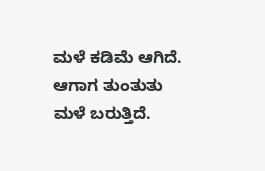ಮಳೆ ಕಡಿಮೆ ಆಗಿದೆ. ಆಗಾಗ ತುಂತುತು ಮಳೆ ಬರುತ್ತಿದೆ.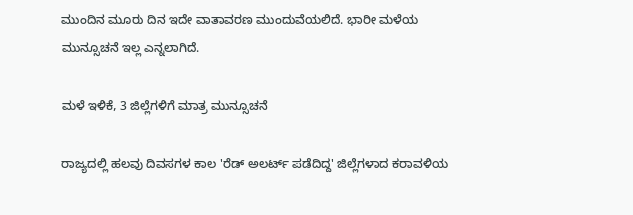ಮುಂದಿನ ಮೂರು ದಿನ ಇದೇ ವಾತಾವರಣ ಮುಂದುವೆಯಲಿದೆ. ಭಾರೀ ಮಳೆಯ ಮುನ್ಸೂಚನೆ ಇಲ್ಲ ಎನ್ನಲಾಗಿದೆ.

ಮಳೆ ಇಳಿಕೆ, 3 ಜಿಲ್ಲೆಗಳಿಗೆ ಮಾತ್ರ ಮುನ್ಸೂಚನೆ

ರಾಜ್ಯದಲ್ಲಿ ಹಲವು ದಿವಸಗಳ ಕಾಲ 'ರೆಡ್ ಅಲರ್ಟ್ ಪಡೆದಿದ್ದ' ಜಿಲ್ಲೆಗಳಾದ ಕರಾವಳಿಯ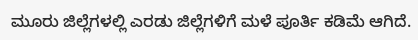ಮೂರು ಜಿಲ್ಲೆಗಳಲ್ಲಿ ಎರಡು ಜಿಲ್ಲೆಗಳಿಗೆ ಮಳೆ ಪೂರ್ತಿ ಕಡಿಮೆ ಆಗಿದೆ.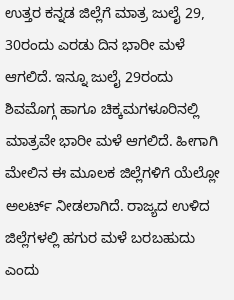ಉತ್ತರ ಕನ್ನಡ ಜಿಲ್ಲೆಗೆ ಮಾತ್ರ ಜುಲೈ 29, 30ರಂದು ಎರಡು ದಿನ ಭಾರೀ ಮಳೆ ಆಗಲಿದೆ. ಇನ್ನೂ ಜುಲೈ 29ರಂದು ಶಿವಮೊಗ್ಗ ಹಾಗೂ ಚಿಕ್ಕಮಗಳೂರಿನಲ್ಲಿ ಮಾತ್ರವೇ ಭಾರೀ ಮಳೆ ಆಗಲಿದೆ. ಹೀಗಾಗಿ ಮೇಲಿನ ಈ ಮೂಲಕ ಜಿಲ್ಲೆಗಳಿಗೆ ಯೆಲ್ಲೋ ಅಲರ್ಟ್ ನೀಡಲಾಗಿದೆ. ರಾಜ್ಯದ ಉಳಿದ ಜಿಲ್ಲೆಗಳಲ್ಲಿ ಹಗುರ ಮಳೆ ಬರಬಹುದು ಎಂದು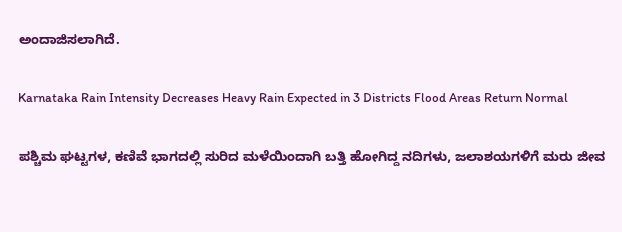ಅಂದಾಜಿಸಲಾಗಿದೆ.

Karnataka Rain Intensity Decreases Heavy Rain Expected in 3 Districts Flood Areas Return Normal

ಪಶ್ಚಿಮ ಘಟ್ಟಗಳ, ಕಣಿವೆ ಭಾಗದಲ್ಲಿ ಸುರಿದ ಮಳೆಯಿಂದಾಗಿ ಬತ್ತಿ ಹೋಗಿದ್ದ ನದಿಗಳು, ಜಲಾಶಯಗಳಿಗೆ ಮರು ಜೀವ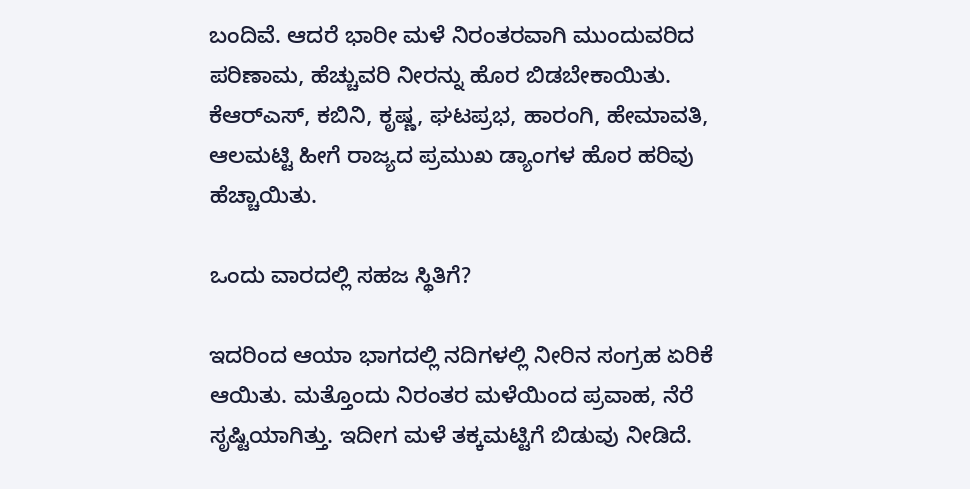ಬಂದಿವೆ. ಆದರೆ ಭಾರೀ ಮಳೆ ನಿರಂತರವಾಗಿ ಮುಂದುವರಿದ ಪರಿಣಾಮ, ಹೆಚ್ಚುವರಿ ನೀರನ್ನು ಹೊರ ಬಿಡಬೇಕಾಯಿತು. ಕೆಆರ್‌ಎಸ್, ಕಬಿನಿ, ಕೃಷ್ಣ, ಘಟಪ್ರಭ, ಹಾರಂಗಿ, ಹೇಮಾವತಿ, ಆಲಮಟ್ಟಿ ಹೀಗೆ ರಾಜ್ಯದ ಪ್ರಮುಖ ಡ್ಯಾಂಗಳ ಹೊರ ಹರಿವು ಹೆಚ್ಚಾಯಿತು.

ಒಂದು ವಾರದಲ್ಲಿ ಸಹಜ ಸ್ಥಿತಿಗೆ?

ಇದರಿಂದ ಆಯಾ ಭಾಗದಲ್ಲಿ ನದಿಗಳಲ್ಲಿ ನೀರಿನ ಸಂಗ್ರಹ ಏರಿಕೆ ಆಯಿತು. ಮತ್ತೊಂದು ನಿರಂತರ ಮಳೆಯಿಂದ ಪ್ರವಾಹ, ನೆರೆ ಸೃಷ್ಟಿಯಾಗಿತ್ತು. ಇದೀಗ ಮಳೆ ತಕ್ಕಮಟ್ಟಿಗೆ ಬಿಡುವು ನೀಡಿದೆ.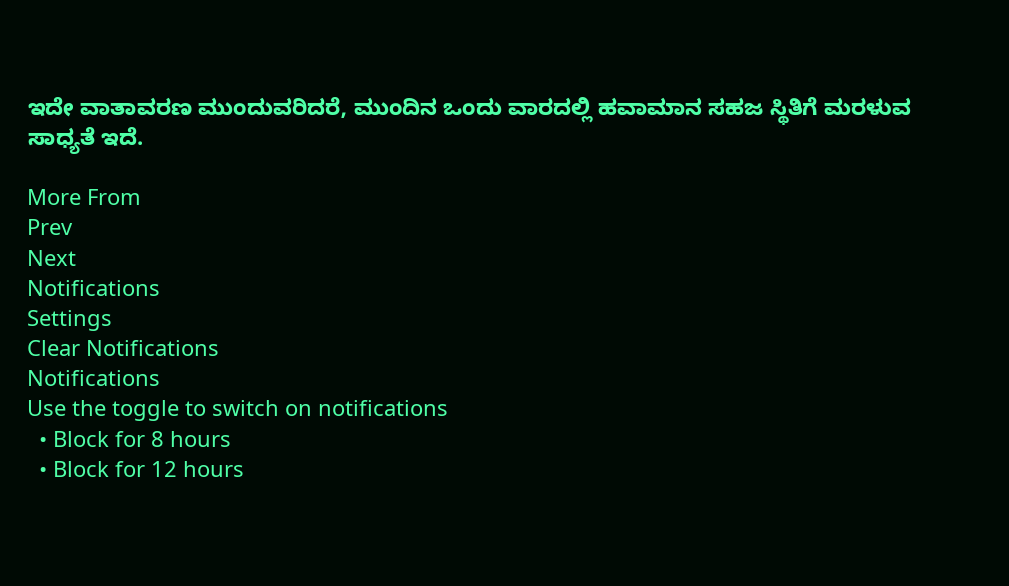ಇದೇ ವಾತಾವರಣ ಮುಂದುವರಿದರೆ, ಮುಂದಿನ ಒಂದು ವಾರದಲ್ಲಿ ಹವಾಮಾನ ಸಹಜ ಸ್ಥಿತಿಗೆ ಮರಳುವ ಸಾಧ್ಯತೆ ಇದೆ.

More From
Prev
Next
Notifications
Settings
Clear Notifications
Notifications
Use the toggle to switch on notifications
  • Block for 8 hours
  • Block for 12 hours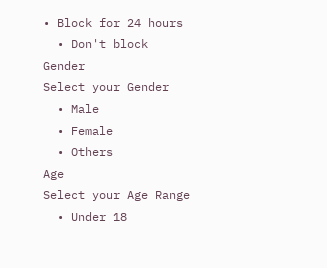• Block for 24 hours
  • Don't block
Gender
Select your Gender
  • Male
  • Female
  • Others
Age
Select your Age Range
  • Under 18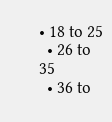• 18 to 25
  • 26 to 35
  • 36 to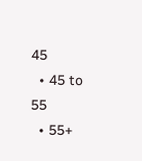45
  • 45 to 55
  • 55+